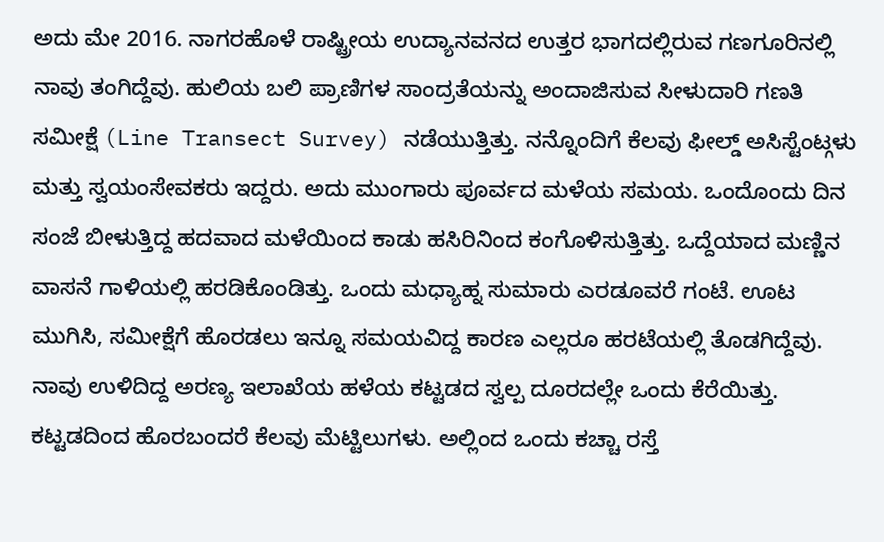ಅದು ಮೇ 2016. ನಾಗರಹೊಳೆ ರಾಷ್ಟ್ರೀಯ ಉದ್ಯಾನವನದ ಉತ್ತರ ಭಾಗದಲ್ಲಿರುವ ಗಣಗೂರಿನಲ್ಲಿ ನಾವು ತಂಗಿದ್ದೆವು. ಹುಲಿಯ ಬಲಿ ಪ್ರಾಣಿಗಳ ಸಾಂದ್ರತೆಯನ್ನು ಅಂದಾಜಿಸುವ ಸೀಳುದಾರಿ ಗಣತಿ ಸಮೀಕ್ಷೆ (Line Transect Survey) ನಡೆಯುತ್ತಿತ್ತು. ನನ್ನೊಂದಿಗೆ ಕೆಲವು ಫೀಲ್ಡ್ ಅಸಿಸ್ಟೆಂಟ್ಗಳು ಮತ್ತು ಸ್ವಯಂಸೇವಕರು ಇದ್ದರು. ಅದು ಮುಂಗಾರು ಪೂರ್ವದ ಮಳೆಯ ಸಮಯ. ಒಂದೊಂದು ದಿನ ಸಂಜೆ ಬೀಳುತ್ತಿದ್ದ ಹದವಾದ ಮಳೆಯಿಂದ ಕಾಡು ಹಸಿರಿನಿಂದ ಕಂಗೊಳಿಸುತ್ತಿತ್ತು. ಒದ್ದೆಯಾದ ಮಣ್ಣಿನ ವಾಸನೆ ಗಾಳಿಯಲ್ಲಿ ಹರಡಿಕೊಂಡಿತ್ತು. ಒಂದು ಮಧ್ಯಾಹ್ನ ಸುಮಾರು ಎರಡೂವರೆ ಗಂಟೆ. ಊಟ ಮುಗಿಸಿ, ಸಮೀಕ್ಷೆಗೆ ಹೊರಡಲು ಇನ್ನೂ ಸಮಯವಿದ್ದ ಕಾರಣ ಎಲ್ಲರೂ ಹರಟೆಯಲ್ಲಿ ತೊಡಗಿದ್ದೆವು. ನಾವು ಉಳಿದಿದ್ದ ಅರಣ್ಯ ಇಲಾಖೆಯ ಹಳೆಯ ಕಟ್ಟಡದ ಸ್ವಲ್ಪ ದೂರದಲ್ಲೇ ಒಂದು ಕೆರೆಯಿತ್ತು. ಕಟ್ಟಡದಿಂದ ಹೊರಬಂದರೆ ಕೆಲವು ಮೆಟ್ಟಿಲುಗಳು. ಅಲ್ಲಿಂದ ಒಂದು ಕಚ್ಚಾ ರಸ್ತೆ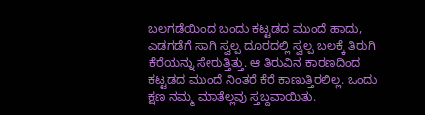ಬಲಗಡೆಯಿಂದ ಬಂದು ಕಟ್ಟಡದ ಮುಂದೆ ಹಾದು, ಎಡಗಡೆಗೆ ಸಾಗಿ ಸ್ವಲ್ಪ ದೂರದಲ್ಲಿ ಸ್ವಲ್ಪ ಬಲಕ್ಕೆ ತಿರುಗಿ ಕೆರೆಯನ್ನು ಸೇರುತ್ತಿತ್ತು. ಆ ತಿರುವಿನ ಕಾರಣದಿಂದ ಕಟ್ಟಡದ ಮುಂದೆ ನಿಂತರೆ ಕೆರೆ ಕಾಣುತ್ತಿರಲಿಲ್ಲ. ಒಂದು ಕ್ಷಣ ನಮ್ಮ ಮಾತೆಲ್ಲವು ಸ್ತಬ್ದವಾಯಿತು.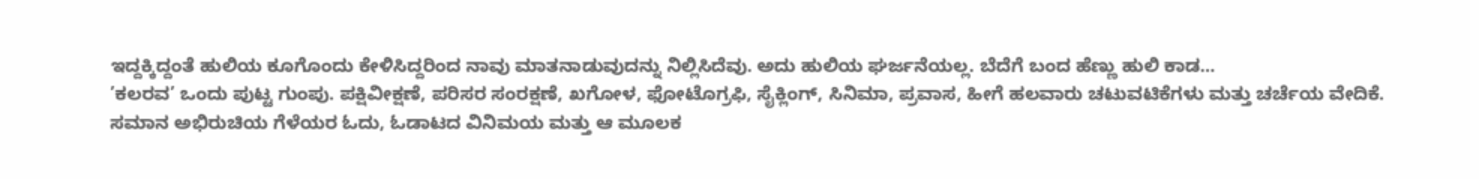ಇದ್ದಕ್ಕಿದ್ದಂತೆ ಹುಲಿಯ ಕೂಗೊಂದು ಕೇಳಿಸಿದ್ದರಿಂದ ನಾವು ಮಾತನಾಡುವುದನ್ನು ನಿಲ್ಲಿಸಿದೆವು. ಅದು ಹುಲಿಯ ಘರ್ಜನೆಯಲ್ಲ. ಬೆದೆಗೆ ಬಂದ ಹೆಣ್ಣು ಹುಲಿ ಕಾಡ...
’ಕಲರವ’ ಒಂದು ಪುಟ್ಟ ಗುಂಪು. ಪಕ್ಷಿವೀಕ್ಷಣೆ, ಪರಿಸರ ಸಂರಕ್ಷಣೆ, ಖಗೋಳ, ಫೋಟೊಗ್ರಫಿ, ಸೈಕ್ಲಿಂಗ್, ಸಿನಿಮಾ, ಪ್ರವಾಸ, ಹೀಗೆ ಹಲವಾರು ಚಟುವಟಿಕೆಗಳು ಮತ್ತು ಚರ್ಚೆಯ ವೇದಿಕೆ. ಸಮಾನ ಅಭಿರುಚಿಯ ಗೆಳೆಯರ ಓದು, ಓಡಾಟದ ವಿನಿಮಯ ಮತ್ತು ಆ ಮೂಲಕ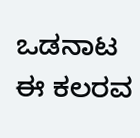ಒಡನಾಟ ಈ ಕಲರವ